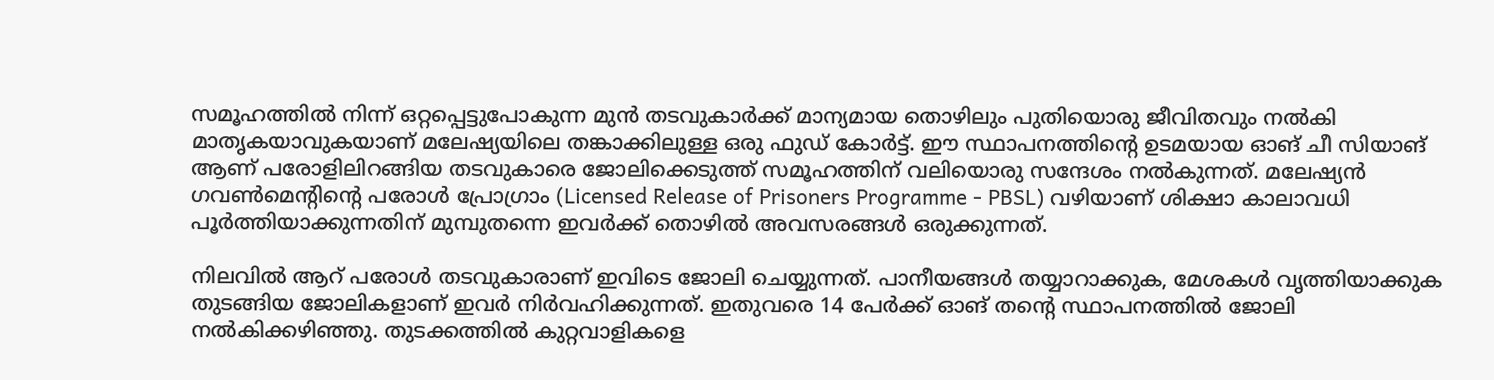സമൂഹത്തിൽ നിന്ന് ഒറ്റപ്പെട്ടുപോകുന്ന മുൻ തടവുകാർക്ക് മാന്യമായ തൊഴിലും പുതിയൊരു ജീവിതവും നൽകി മാതൃകയാവുകയാണ് മലേഷ്യയിലെ തങ്കാക്കിലുള്ള ഒരു ഫുഡ് കോർട്ട്. ഈ സ്ഥാപനത്തിന്റെ ഉടമയായ ഓങ് ചീ സിയാങ് ആണ് പരോളിലിറങ്ങിയ തടവുകാരെ ജോലിക്കെടുത്ത് സമൂഹത്തിന് വലിയൊരു സന്ദേശം നൽകുന്നത്. മലേഷ്യൻ ഗവൺമെന്റിന്റെ പരോൾ പ്രോഗ്രാം (Licensed Release of Prisoners Programme - PBSL) വഴിയാണ് ശിക്ഷാ കാലാവധി പൂർത്തിയാക്കുന്നതിന് മുമ്പുതന്നെ ഇവർക്ക് തൊഴിൽ അവസരങ്ങൾ ഒരുക്കുന്നത്.

നിലവിൽ ആറ് പരോൾ തടവുകാരാണ് ഇവിടെ ജോലി ചെയ്യുന്നത്. പാനീയങ്ങൾ തയ്യാറാക്കുക, മേശകൾ വൃത്തിയാക്കുക തുടങ്ങിയ ജോലികളാണ് ഇവർ നിർവഹിക്കുന്നത്. ഇതുവരെ 14 പേർക്ക് ഓങ് തന്റെ സ്ഥാപനത്തിൽ ജോലി നൽകിക്കഴിഞ്ഞു. തുടക്കത്തിൽ കുറ്റവാളികളെ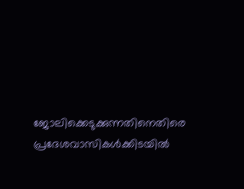ജോലിക്കെടുക്കുന്നതിനെതിരെ പ്രദേശവാസികൾക്കിടയിൽ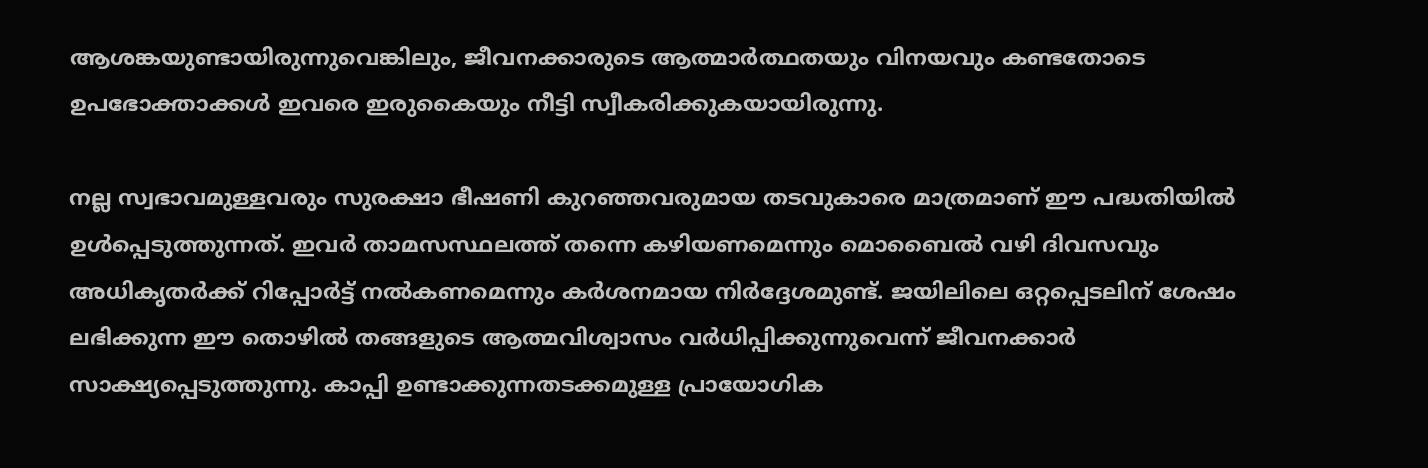ആശങ്കയുണ്ടായിരുന്നുവെങ്കിലും, ജീവനക്കാരുടെ ആത്മാർത്ഥതയും വിനയവും കണ്ടതോടെ ഉപഭോക്താക്കൾ ഇവരെ ഇരുകൈയും നീട്ടി സ്വീകരിക്കുകയായിരുന്നു.

നല്ല സ്വഭാവമുള്ളവരും സുരക്ഷാ ഭീഷണി കുറഞ്ഞവരുമായ തടവുകാരെ മാത്രമാണ് ഈ പദ്ധതിയിൽ ഉൾപ്പെടുത്തുന്നത്. ഇവർ താമസസ്ഥലത്ത് തന്നെ കഴിയണമെന്നും മൊബൈൽ വഴി ദിവസവും അധികൃതർക്ക് റിപ്പോർട്ട് നൽകണമെന്നും കർശനമായ നിർദ്ദേശമുണ്ട്. ജയിലിലെ ഒറ്റപ്പെടലിന് ശേഷം ലഭിക്കുന്ന ഈ തൊഴിൽ തങ്ങളുടെ ആത്മവിശ്വാസം വർധിപ്പിക്കുന്നുവെന്ന് ജീവനക്കാർ സാക്ഷ്യപ്പെടുത്തുന്നു. കാപ്പി ഉണ്ടാക്കുന്നതടക്കമുള്ള പ്രായോഗിക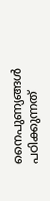നൈപുണ്യങ്ങൾ പഠിക്കുന്നത്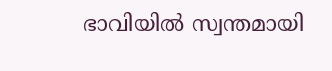ഭാവിയിൽ സ്വന്തമായി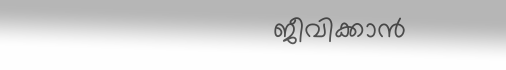ജീവിക്കാൻ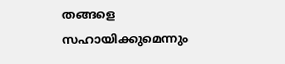തങ്ങളെ സഹായിക്കുമെന്നും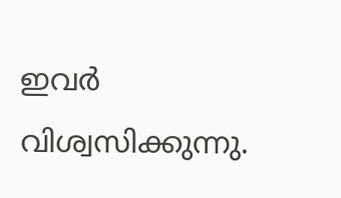ഇവർ വിശ്വസിക്കുന്നു.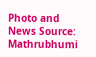Photo and News Source: Mathrubhumi